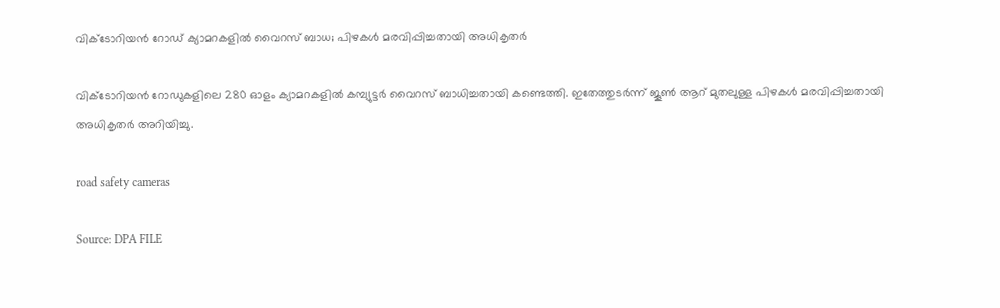വിക്ടോറിയൻ റോഡ് ക്യാമറകളിൽ വൈറസ് ബാധ; പിഴകൾ മരവിപ്പിച്ചതായി അധികൃതർ

വിക്ടോറിയൻ റോഡുകളിലെ 280 ഓളം ക്യാമറകളിൽ കമ്പ്യുട്ടർ വൈറസ് ബാധിച്ചതായി കണ്ടെത്തി. ഇതേത്തുടർന്ന് ജൂൺ ആറ് മുതലുള്ള പിഴകൾ മരവിപ്പിച്ചതായി അധികൃതർ അറിയിച്ചു.

road safety cameras

Source: DPA FILE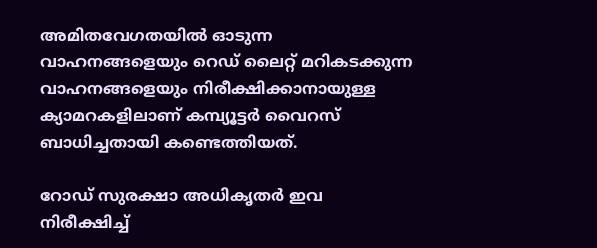അമിതവേഗതയിൽ ഓടുന്ന വാഹനങ്ങളെയും റെഡ് ലൈറ്റ് മറികടക്കുന്ന വാഹനങ്ങളെയും നിരീക്ഷിക്കാനായുള്ള ക്യാമറകളിലാണ് കമ്പ്യൂട്ടർ വൈറസ് ബാധിച്ചതായി കണ്ടെത്തിയത്.

റോഡ് സുരക്ഷാ അധികൃതർ ഇവ നിരീക്ഷിച്ച്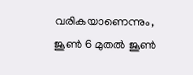വരികയാണെന്നും, ജൂൺ 6 മുതൽ ജൂൺ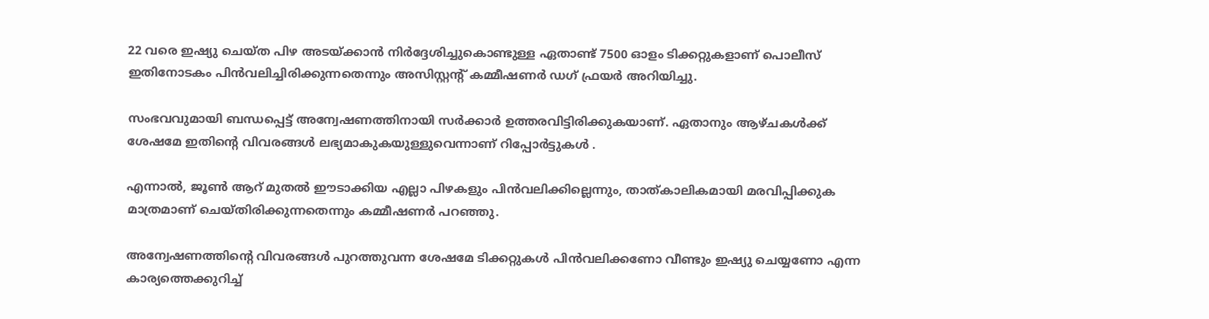22 വരെ ഇഷ്യു ചെയ്ത പിഴ അടയ്ക്കാൻ നിർദ്ദേശിച്ചുകൊണ്ടുള്ള ഏതാണ്ട് 7500 ഓളം ടിക്കറ്റുകളാണ് പൊലീസ്  ഇതിനോടകം പിൻവലിച്ചിരിക്കുന്നതെന്നും അസിസ്റ്റന്റ് കമ്മീഷണർ ഡഗ് ഫ്രയർ അറിയിച്ചു.

സംഭവവുമായി ബന്ധപ്പെട്ട് അന്വേഷണത്തിനായി സർക്കാർ ഉത്തരവിട്ടിരിക്കുകയാണ്. ഏതാനും ആഴ്ചകൾക്ക് ശേഷമേ ഇതിന്റെ വിവരങ്ങൾ ലഭ്യമാകുകയുള്ളുവെന്നാണ് റിപ്പോർട്ടുകൾ .

എന്നാൽ, ജൂൺ ആറ് മുതൽ ഈടാക്കിയ എല്ലാ പിഴകളും പിൻവലിക്കില്ലെന്നും, താത്കാലികമായി മരവിപ്പിക്കുക മാത്രമാണ് ചെയ്തിരിക്കുന്നതെന്നും കമ്മീഷണർ പറഞ്ഞു.

അന്വേഷണത്തിന്റെ വിവരങ്ങൾ പുറത്തുവന്ന ശേഷമേ ടിക്കറ്റുകൾ പിൻവലിക്കണോ വീണ്ടും ഇഷ്യു ചെയ്യണോ എന്ന കാര്യത്തെക്കുറിച്ച്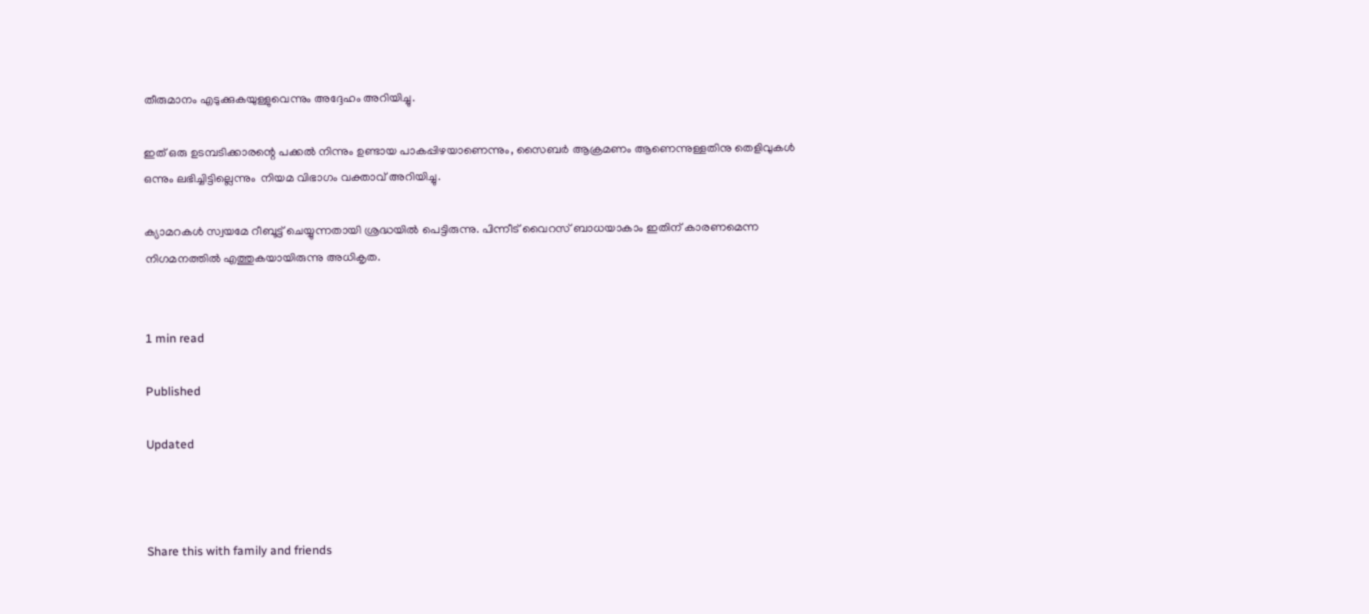തീരുമാനം എടുക്കുകയുള്ളുവെന്നും അദ്ദേഹം അറിയിച്ചു.

ഇത് ഒരു ഉടമ്പടിക്കാരന്റെ പക്കൽ നിന്നും ഉണ്ടായ പാകപ്പിഴയാണെന്നും, സൈബർ ആക്രമണം ആണെന്നുള്ളതിനു തെളിവുകൾ ഒന്നും ലഭിച്ചിട്ടില്ലെന്നും  നിയമ വിഭാഗം വക്താവ് അറിയിച്ചു.

ക്യാമറകൾ സ്വയമേ റീബൂട്ട് ചെയ്യുന്നതായി ശ്രദ്ധയിൽ പെട്ടിരുന്നു. പിന്നീട് വൈറസ് ബാധയാകാം ഇതിന് കാരണമെന്ന നിഗമനത്തിൽ എത്തുകയായിരുന്നു അധികൃത.


1 min read

Published

Updated



Share this with family and friends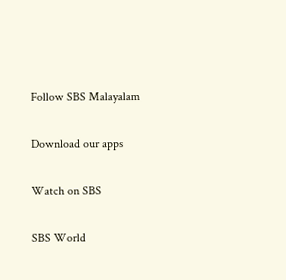Follow SBS Malayalam

Download our apps

Watch on SBS

SBS World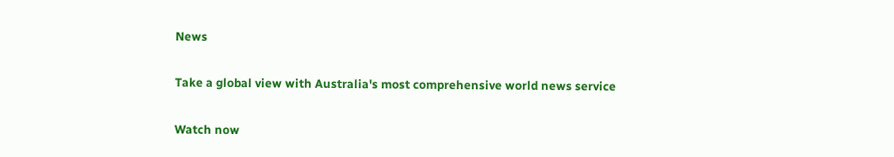News

Take a global view with Australia's most comprehensive world news service

Watch now